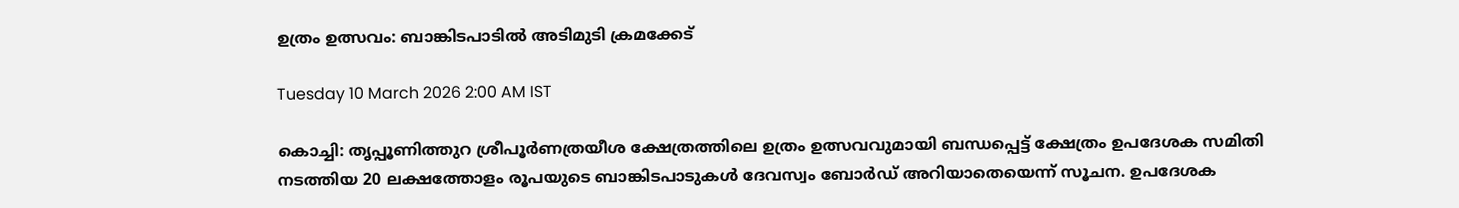ഉത്രം ഉത്സവം: ബാങ്കിടപാടിൽ അടിമുടി ക്രമക്കേട്

Tuesday 10 March 2026 2:00 AM IST

കൊച്ചി: തൃപ്പൂണിത്തുറ ശ്രീപൂർണത്രയീശ ക്ഷേത്രത്തിലെ ഉത്രം ഉത്സവവുമായി ബന്ധപ്പെട്ട് ക്ഷേത്രം ഉപദേശക സമിതി നടത്തിയ 20 ലക്ഷത്തോളം രൂപയുടെ ബാങ്കിടപാടുകൾ ദേവസ്വം ബോർഡ് അറിയാതെയെന്ന് സൂചന. ഉപദേശക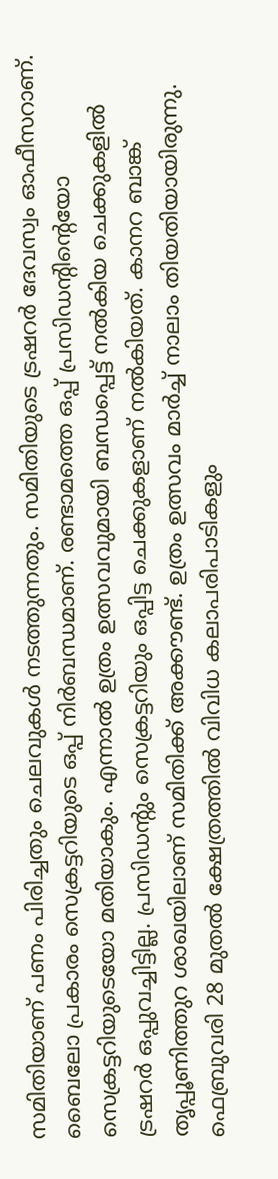സമിതിയാണ് പണം പിരിച്ചതും ചെലവുകൾ നടത്തുന്നതും. സമിതിയുടെ ട്രഷറർ ദേവസ്വം ഓഫീസറാണ്.  ബൈലോ പ്രകാരം സെക്രട്ടറിയുടെ ഒപ്പ് നിർബന്ധമാണ്. രണ്ടാമത്തെ ഒപ്പ് പ്രസിഡന്റിന്റെയോ സെക്രട്ടറിയുടെയോ മതിയാകും. എന്നാൽ ഉത്രം ഉത്സവവുമായി ബന്ധപ്പെട്ട് നൽകിയ ചെക്കുകളിൽ ട്രഷറർ ഒപ്പുവച്ചിട്ടില്ല. പ്രസിഡന്റും സെക്രട്ടറിയും ഒപ്പിട്ട ചെക്കുകളാണ് നൽകിയത്. കാനറ ബാങ്ക് തൃപ്പൂണിത്തുറ ശാഖയിലാണ് സമിതിക്ക് അക്കൗണ്ട്. ഉത്രം ഉത്സവം മാർച്ച് നാലാം തിയതിയായിരുന്നു. ഫെബ്രുവരി 28 മുതൽ ക്ഷേത്രത്തിൽ വിവിധ കലാപരിപാടികളും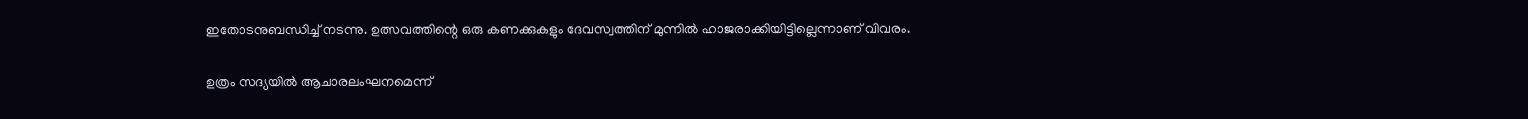ഇതോടനുബന്ധിച്ച് നടന്നു. ഉത്സവത്തിന്റെ ഒരു കണക്കുകളും ദേവസ്വത്തിന് മുന്നിൽ ഹാജരാക്കിയിട്ടില്ലെന്നാണ് വിവരം.

ഉത്രം സദ്യയിൽ ആചാരലംഘനമെന്ന്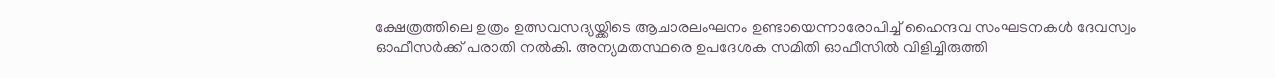ക്ഷേത്രത്തിലെ ഉത്രം ഉത്സവസദ്യയ്ക്കിടെ ആചാരലംഘനം ഉണ്ടായെന്നാരോപിച്ച് ഹൈന്ദവ സംഘടനകൾ ദേവസ്വം ഓഫീസർക്ക് പരാതി നൽകി. അന്യമതസ്ഥരെ ഉപദേശക സമിതി ഓഫീസിൽ വിളിച്ചിരുത്തി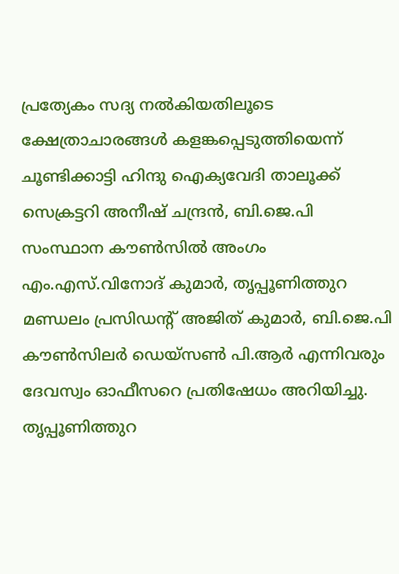പ്രത്യേകം സദ്യ നൽകിയതിലൂടെ ക്ഷേത്രാചാരങ്ങൾ കളങ്കപ്പെടുത്തിയെന്ന് ചൂണ്ടിക്കാട്ടി ഹിന്ദു ഐക്യവേദി താലൂക്ക് സെക്രട്ടറി അനീഷ് ചന്ദ്രൻ, ബി.ജെ.പി സംസ്ഥാന കൗൺസിൽ അംഗം എം.എസ്.വിനോദ് കുമാർ, തൃപ്പൂണിത്തുറ മണ്ഡലം പ്രസിഡന്റ് അജിത് കുമാർ, ബി.ജെ.പി കൗൺസിലർ ഡെയ്സൺ പി.ആർ എന്നിവരും ദേവസ്വം ഓഫീസറെ പ്രതിഷേധം അറിയിച്ചു. തൃപ്പൂണിത്തുറ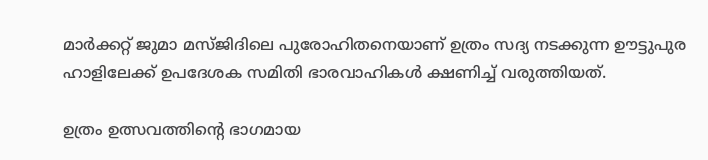മാർക്കറ്റ് ജുമാ മസ്ജിദിലെ പുരോഹിതനെയാണ് ഉത്രം സദ്യ ന‌ടക്കുന്ന ഊട്ടുപുര ഹാളിലേക്ക് ഉപദേശക സമിതി ഭാരവാഹികൾ ക്ഷണിച്ച് വരുത്തിയത്.

ഉത്രം ഉത്സവത്തിന്റെ ഭാഗമായ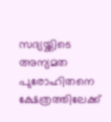സദ്യയ്ക്കിടെ അന്യമത പുരോഹിതനെ ക്ഷേത്രത്തിലേക്ക്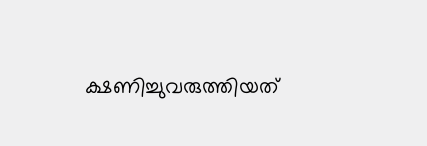ക്ഷണിച്ചുവരുത്തിയത്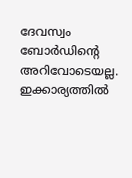ദേവസ്വം ബോർഡിന്റെ അറിവോടെയല്ല. ഇക്കാര്യത്തിൽ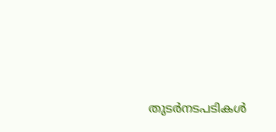തുടർനടപടികൾ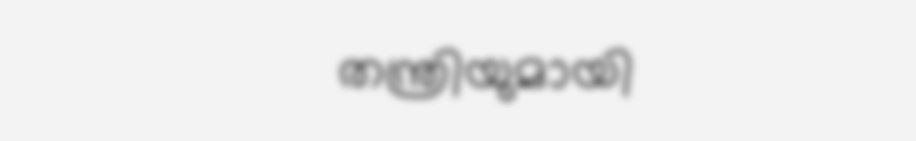തന്ത്രിയുമായി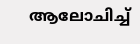ആലോചിച്ച്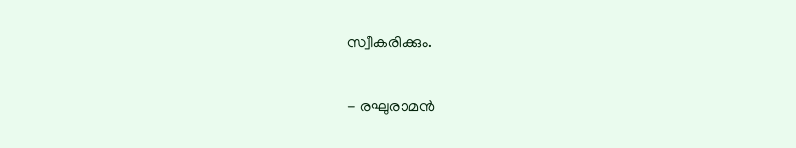സ്വീകരിക്കും.

- രഘുരാമൻ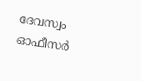ദേവസ്വം ഓഫീസർ